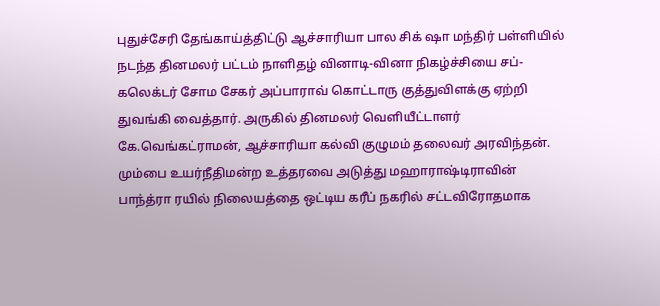புதுச்சேரி தேங்காய்த்திட்டு ஆச்சாரியா பால சிக் ஷா மந்திர் பள்ளியில் நடந்த தினமலர் பட்டம் நாளிதழ் வினாடி-வினா நிகழ்ச்சியை சப்-கலெக்டர் சோம சேகர் அப்பாராவ் கொட்டாரு குத்துவிளக்கு ஏற்றி துவங்கி வைத்தார். அருகில் தினமலர் வெளியீட்டாளர் கே.வெங்கட்ராமன், ஆச்சாரியா கல்வி குழுமம் தலைவர் அரவிந்தன்.
மும்பை உயர்நீதிமன்ற உத்தரவை அடுத்து மஹாராஷ்டிராவின் பாந்த்ரா ரயில் நிலையத்தை ஒட்டிய கரீப் நகரில் சட்டவிரோதமாக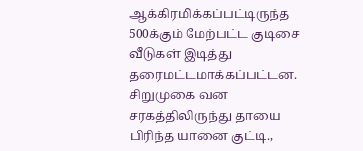ஆக்கிரமிக்கப்பட்டிருந்த 500க்கும் மேற்பட்ட குடிசை வீடுகள் இடித்து தரைமட்டமாக்கப்பட்டன.
சிறுமுகை வன சரகத்திலிருந்து தாயை பிரிந்த யானை குட்டி.,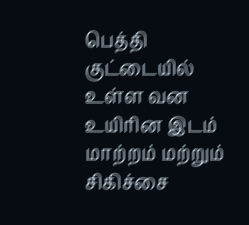பெத்தி குட்டையில் உள்ள வன உயிரின இடம் மாற்றம் மற்றும் சிகிச்சை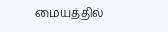மையத்தில்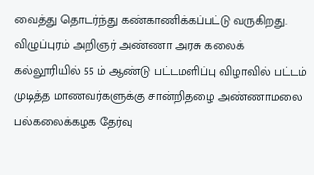வைத்து தொடர்ந்து கண்காணிக்கப்பட்டு வருகிறது.
விழுப்புரம் அறிஞர் அண்ணா அரசு கலைக் கல்லூரியில் 55 ம் ஆண்டு பட்டமளிப்பு விழாவில் பட்டம் முடித்த மாணவர்களுக்கு சான்றிதழை அண்ணாமலை பல்கலைக்கழக தேர்வு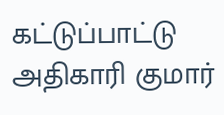கட்டுப்பாட்டு அதிகாரி குமார்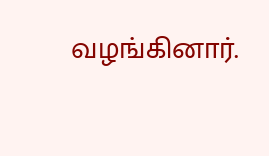வழங்கினார்.